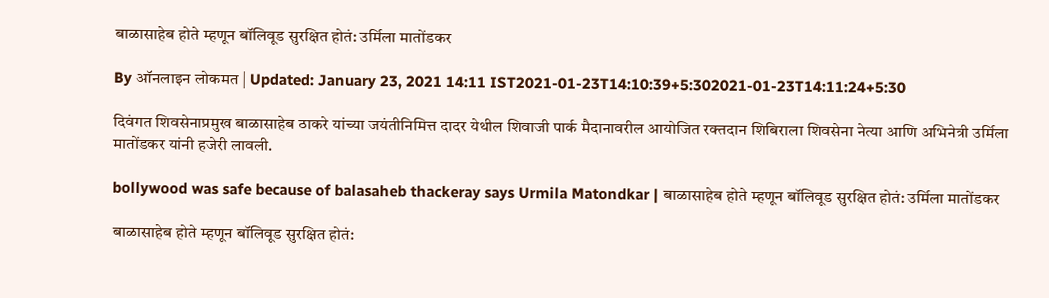बाळासाहेब होते म्हणून बॉलिवूड सुरक्षित होतं: उर्मिला मातोंडकर

By ऑनलाइन लोकमत | Updated: January 23, 2021 14:11 IST2021-01-23T14:10:39+5:302021-01-23T14:11:24+5:30

दिवंगत शिवसेनाप्रमुख बाळासाहेब ठाकरे यांच्या जयंतीनिमित्त दादर येथील शिवाजी पार्क मैदानावरील आयोजित रक्तदान शिबिराला शिवसेना नेत्या आणि अभिनेत्री उर्मिला मातोंडकर यांनी हजेरी लावली.

bollywood was safe because of balasaheb thackeray says Urmila Matondkar | बाळासाहेब होते म्हणून बॉलिवूड सुरक्षित होतं: उर्मिला मातोंडकर

बाळासाहेब होते म्हणून बॉलिवूड सुरक्षित होतं: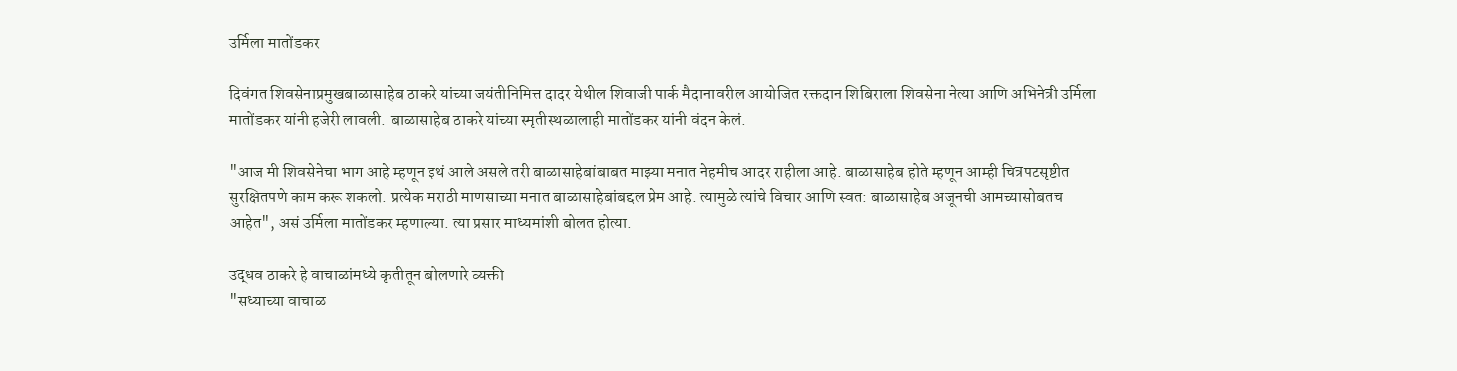उर्मिला मातोंडकर

दिवंगत शिवसेनाप्रमुखबाळासाहेब ठाकरे यांच्या जयंतीनिमित्त दादर येथील शिवाजी पार्क मैदानावरील आयोजित रक्तदान शिबिराला शिवसेना नेत्या आणि अभिनेत्री उर्मिला मातोंडकर यांनी हजेरी लावली. बाळासाहेब ठाकरे यांच्या स्मृतीस्थळालाही मातोंडकर यांनी वंदन केलं.

"आज मी शिवसेनेचा भाग आहे म्हणून इथं आले असले तरी बाळासाहेबांबाबत माझ्या मनात नेहमीच आदर राहीला आहे. बाळासाहेब होते म्हणून आम्ही चित्रपटसृष्टीत सुरक्षितपणे काम करू शकलो. प्रत्येक मराठी माणसाच्या मनात बाळासाहेबांबद्दल प्रेम आहे. त्यामुळे त्यांचे विचार आणि स्वत: बाळासाहेब अजूनची आमच्यासोबतच आहेत", असं उर्मिला मातोंडकर म्हणाल्या. त्या प्रसार माध्यमांशी बोलत होत्या.

उद्धव ठाकरे हे वाचाळांमध्ये कृतीतून बोलणारे व्यक्ती
"सध्याच्या वाचाळ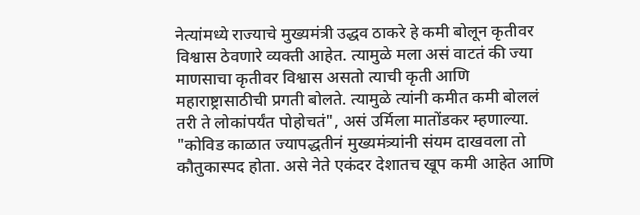नेत्यांमध्ये राज्याचे मुख्यमंत्री उद्धव ठाकरे हे कमी बोलून कृतीवर विश्वास ठेवणारे व्यक्ती आहेत. त्यामुळे मला असं वाटतं की ज्या माणसाचा कृतीवर विश्वास असतो त्याची कृती आणि महाराष्ट्रासाठीची प्रगती बोलते. त्यामुळे त्यांनी कमीत कमी बोललं तरी ते लोकांपर्यंत पोहोचतं", असं उर्मिला मातोंडकर म्हणाल्या. "कोविड काळात ज्यापद्धतीनं मुख्यमंत्र्यांनी संयम दाखवला तो कौतुकास्पद होता. असे नेते एकंदर देशातच खूप कमी आहेत आणि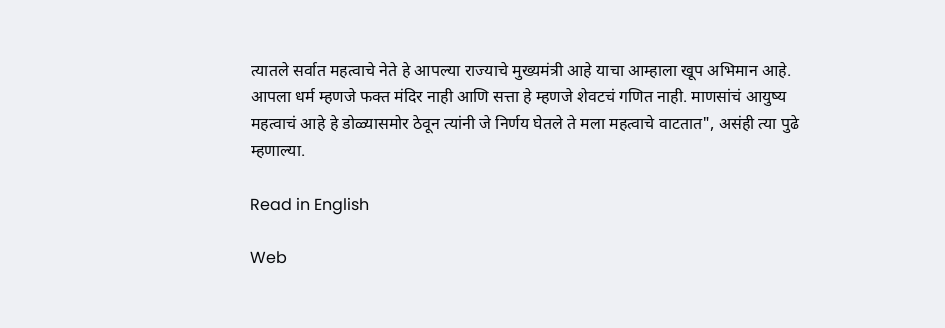त्यातले सर्वात महत्वाचे नेते हे आपल्या राज्याचे मुख्यमंत्री आहे याचा आम्हाला खूप अभिमान आहे. आपला धर्म म्हणजे फक्त मंदिर नाही आणि सत्ता हे म्हणजे शेवटचं गणित नाही. माणसांचं आयुष्य महत्वाचं आहे हे डोळ्यासमोर ठेवून त्यांनी जे निर्णय घेतले ते मला महत्वाचे वाटतात", असंही त्या पुढे म्हणाल्या.

Read in English

Web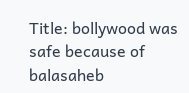Title: bollywood was safe because of balasaheb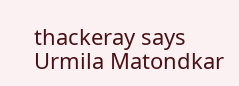thackeray says Urmila Matondkar